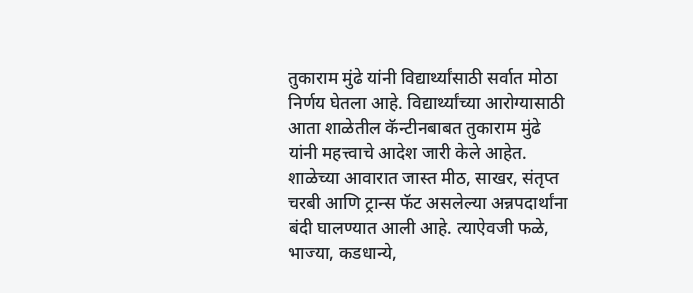तुकाराम मुंढे यांनी विद्यार्थ्यांसाठी सर्वात मोठा निर्णय घेतला आहे. विद्यार्थ्यांच्या आरोग्यासाठी आता शाळेतील कॅन्टीनबाबत तुकाराम मुंढे यांनी महत्त्वाचे आदेश जारी केले आहेत. शाळेच्या आवारात जास्त मीठ, साखर, संतृप्त चरबी आणि ट्रान्स फॅट असलेल्या अन्नपदार्थांना बंदी घालण्यात आली आहे. त्याऐवजी फळे, भाज्या, कडधान्ये,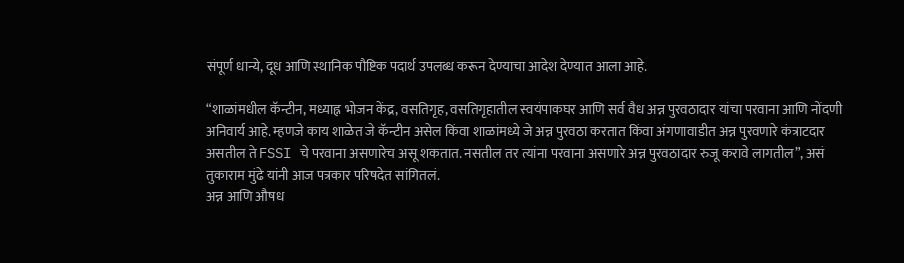संपूर्ण धान्ये, दूध आणि स्थानिक पौष्टिक पदार्थ उपलब्ध करून देण्याचा आदेश देण्यात आला आहे.

“शाळांमधील कॅन्टीन, मध्याह्न भोजन केंद्र, वसतिगृह, वसतिगृहातील स्वयंपाकघर आणि सर्व वैध अन्न पुरवठादार यांचा परवाना आणि नोंदणी अनिवार्य आहे. म्हणजे काय शाळेत जे कॅन्टीन असेल किंवा शाळांमध्ये जे अन्न पुरवठा करतात किंवा अंगणावाडीत अन्न पुरवणारे कंत्राटदार असतील ते FSSI चे परवाना असणारेच असू शकतात. नसतील तर त्यांना परवाना असणारे अन्न पुरवठादार रुजू करावे लागतील”, असं तुकाराम मुंढे यांनी आज पत्रकार परिषदेत सांगितलं.
अन्न आणि औषध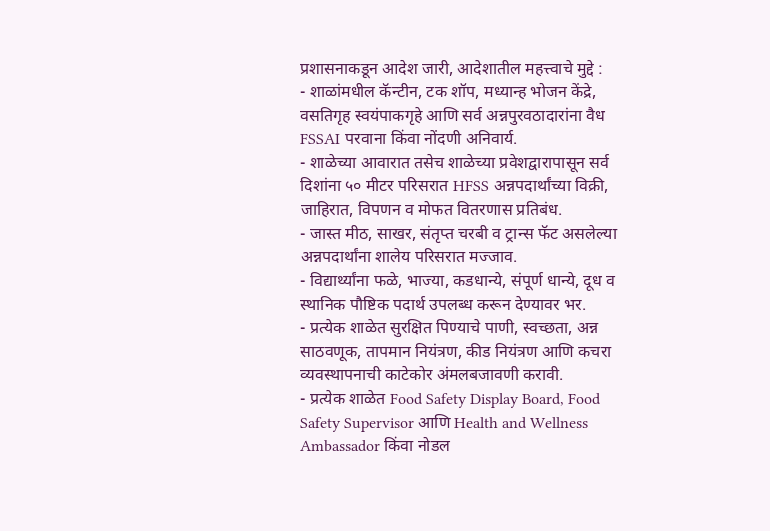प्रशासनाकडून आदेश जारी, आदेशातील महत्त्वाचे मुद्दे :
- शाळांमधील कॅन्टीन, टक शॉप, मध्यान्ह भोजन केंद्रे, वसतिगृह स्वयंपाकगृहे आणि सर्व अन्नपुरवठादारांना वैध FSSAI परवाना किंवा नोंदणी अनिवार्य.
- शाळेच्या आवारात तसेच शाळेच्या प्रवेशद्वारापासून सर्व दिशांना ५० मीटर परिसरात HFSS अन्नपदार्थांच्या विक्री, जाहिरात, विपणन व मोफत वितरणास प्रतिबंध.
- जास्त मीठ, साखर, संतृप्त चरबी व ट्रान्स फॅट असलेल्या अन्नपदार्थांना शालेय परिसरात मज्जाव.
- विद्यार्थ्यांना फळे, भाज्या, कडधान्ये, संपूर्ण धान्ये, दूध व स्थानिक पौष्टिक पदार्थ उपलब्ध करून देण्यावर भर.
- प्रत्येक शाळेत सुरक्षित पिण्याचे पाणी, स्वच्छता, अन्न साठवणूक, तापमान नियंत्रण, कीड नियंत्रण आणि कचरा व्यवस्थापनाची काटेकोर अंमलबजावणी करावी.
- प्रत्येक शाळेत Food Safety Display Board, Food Safety Supervisor आणि Health and Wellness Ambassador किंवा नोडल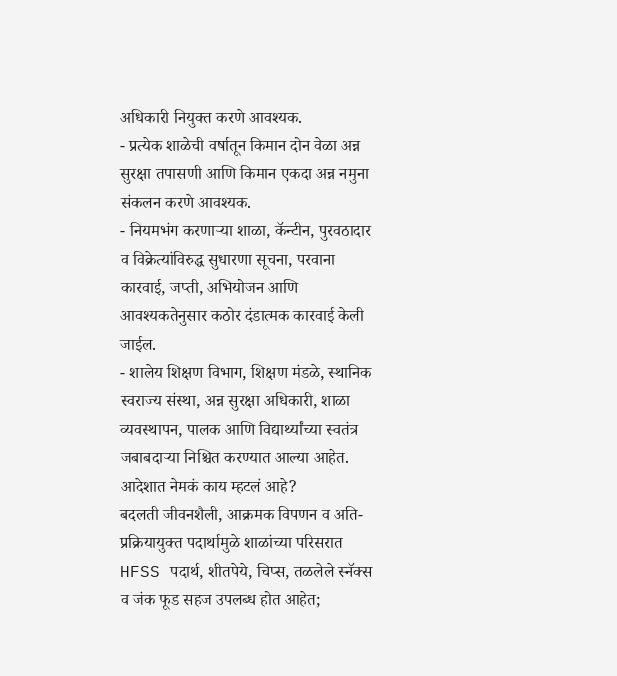अधिकारी नियुक्त करणे आवश्यक.
- प्रत्येक शाळेची वर्षातून किमान दोन वेळा अन्न सुरक्षा तपासणी आणि किमान एकदा अन्न नमुना संकलन करणे आवश्यक.
- नियमभंग करणाऱ्या शाळा, कॅन्टीन, पुरवठादार व विक्रेत्यांविरुद्ध सुधारणा सूचना, परवाना कारवाई, जप्ती, अभियोजन आणि आवश्यकतेनुसार कठोर दंडात्मक कारवाई केली जाईल.
- शालेय शिक्षण विभाग, शिक्षण मंडळे, स्थानिक स्वराज्य संस्था, अन्न सुरक्षा अधिकारी, शाळा व्यवस्थापन, पालक आणि विद्यार्थ्यांच्या स्वतंत्र जबाबदाऱ्या निश्चित करण्यात आल्या आहेत.
आदेशात नेमकं काय म्हटलं आहे?
बदलती जीवनशैली, आक्रमक विपणन व अति-प्रक्रियायुक्त पदार्थामुळे शाळांच्या परिसरात HFSS पदार्थ, शीतपेये, चिप्स, तळलेले स्नॅक्स व जंक फूड सहज उपलब्ध होत आहेत;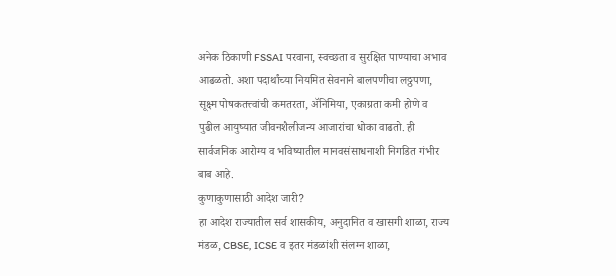अनेक ठिकाणी FSSAI परवाना, स्वच्छता व सुरक्षित पाण्याचा अभाव आढळतो. अशा पदार्थांच्या नियमित सेवनाने बालपणीचा लठ्ठपणा, सूक्ष्म पोषकतत्त्वांची कमतरता, ॲनिमिया, एकाग्रता कमी होणे व पुढील आयुष्यात जीवनशैलीजन्य आजारांचा धोका वाढतो. ही सार्वजनिक आरोग्य व भविष्यातील मानवसंसाधनाशी निगडित गंभीर बाब आहे.
कुणाकुणासाठी आदेश जारी?
हा आदेश राज्यातील सर्व शासकीय, अनुदानित व खासगी शाळा, राज्य मंडळ, CBSE, ICSE व इतर मंडळांशी संलग्न शाळा,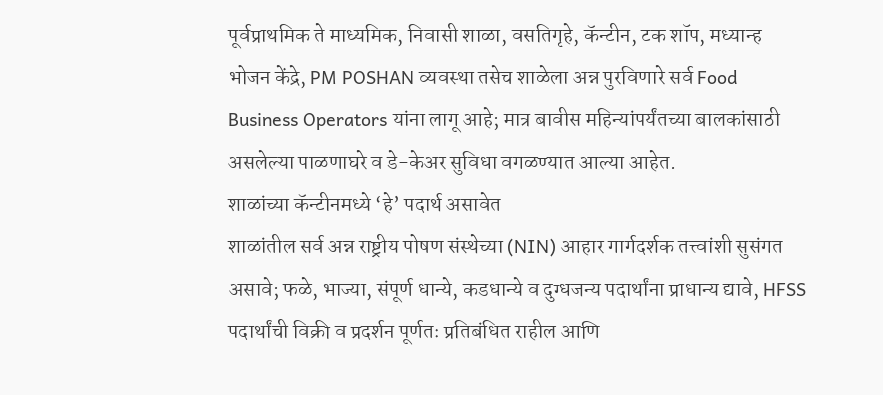पूर्वप्राथमिक ते माध्यमिक, निवासी शाळा, वसतिगृहे, कॅन्टीन, टक शॉप, मध्यान्ह भोजन केंद्रे, PM POSHAN व्यवस्था तसेच शाळेला अन्न पुरविणारे सर्व Food Business Operators यांना लागू आहे; मात्र बावीस महिन्यांपर्यंतच्या बालकांसाठी असलेल्या पाळणाघरे व डे-केअर सुविधा वगळण्यात आल्या आहेत.
शाळांच्या कॅन्टीनमध्ये ‘हे’ पदार्थ असावेत
शाळांतील सर्व अन्न राष्ट्रीय पोषण संस्थेच्या (NIN) आहार गार्गदर्शक तत्त्वांशी सुसंगत असावे; फळे, भाज्या, संपूर्ण धान्ये, कडधान्ये व दुग्धजन्य पदार्थांना प्राधान्य द्यावे, HFSS पदार्थांची विक्री व प्रदर्शन पूर्णतः प्रतिबंधित राहील आणि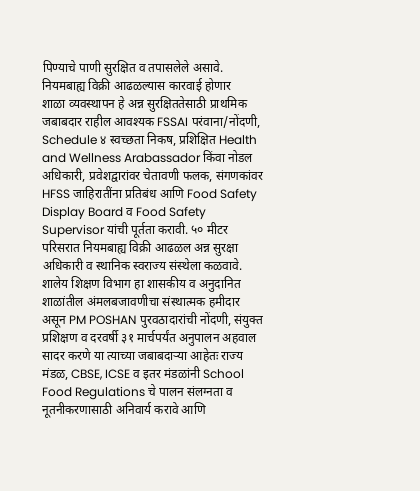पिण्याचे पाणी सुरक्षित व तपासलेले असावे.
नियमबाह्य विक्री आढळल्यास कारवाई होणार
शाळा व्यवस्थापन हे अन्न सुरक्षिततेसाठी प्राथमिक जबाबदार राहील आवश्यक FSSAI परंवाना/नोंदणी, Schedule ४ स्वच्छता निकष, प्रशिक्षित Health and Wellness Arabassador किंवा नोडल अधिकारी, प्रवेशद्वारांवर चेतावणी फलक, संगणकांवर HFSS जाहिरातींना प्रतिबंध आणि Food Safety Display Board व Food Safety Supervisor यांची पूर्तता करावी. ५० मीटर परिसरात नियमबाह्य विक्री आढळल अन्न सुरक्षा अधिकारी व स्थानिक स्वराज्य संस्थेला कळवावे.
शालेय शिक्षण विभाग हा शासकीय व अनुदानित शाळांतील अंमलबजावणीचा संस्थात्मक हमीदार असून PM POSHAN पुरवठादारांची नोंदणी, संयुक्त प्रशिक्षण व दरवर्षी ३१ मार्चपर्यंत अनुपालन अहवाल सादर करणे या त्याच्या जबाबदाऱ्या आहेतः राज्य मंडळ, CBSE, ICSE व इतर मंडळांनी School Food Regulations चे पालन संलग्नता व नूतनीकरणासाठी अनिवार्य करावे आणि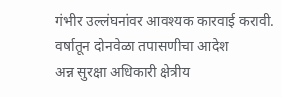गंभीर उल्लंघनांवर आवश्यक कारवाई करावी.
वर्षातून दोनवेळा तपासणीचा आदेश
अन्न सुरक्षा अधिकारी क्षेत्रीय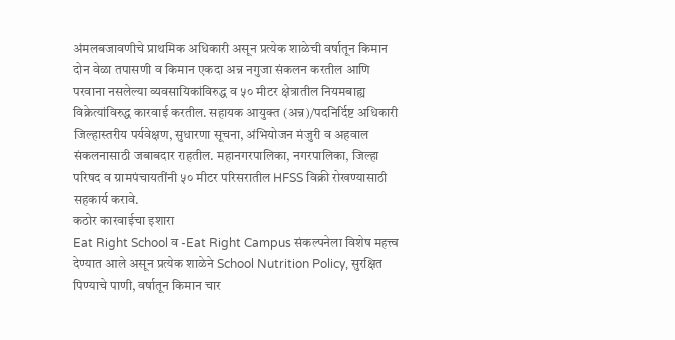अंमलबजावणीचे प्राथमिक अधिकारी असून प्रत्येक शाळेची वर्षातून किमान दोन वेळा तपासणी व किमान एकदा अन्न नगुजा संकलन करतील आणि परवाना नसलेल्या व्यवसायिकांविरुद्ध व ५० मीटर क्षेत्रातील नियमबाह्य विक्रेत्यांविरुद्ध कारवाई करतील. सहायक आयुक्त (अन्न)/पदनिर्दिष्ट अधिकारी जिल्हास्तरीय पर्यवेक्षण, सुधारणा सूचना, अंभियोजन मंजुरी व अहवाल संकलनासाठी जबाबदार राहतील. महानगरपालिका, नगरपालिका, जिल्हा परिषद व ग्रामपंचायतींनी ५० मीटर परिसरातील HFSS विक्री रोखण्यासाठी सहकार्य करावे.
कठोर कारवाईचा इशारा
Eat Right School व -Eat Right Campus संकल्पनेला विशेष महत्त्व देण्यात आले असून प्रत्येक शाळेने School Nutrition Policy, सुरक्षित पिण्याचे पाणी, वर्षातून किमान चार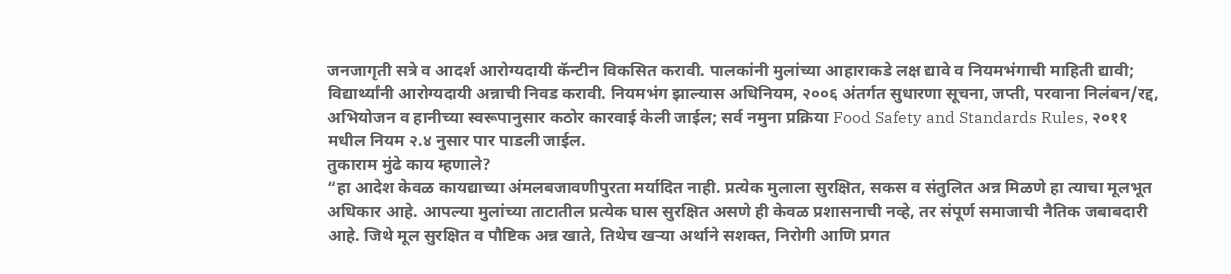जनजागृती सत्रे व आदर्श आरोग्यदायी कॅन्टीन विकसित करावी. पालकांनी मुलांच्या आहाराकडे लक्ष द्यावे व नियमभंगाची माहिती द्यावी; विद्यार्थ्यांनी आरोग्यदायी अन्नाची निवड करावी. नियमभंग झाल्यास अधिनियम, २००६ अंतर्गत सुधारणा सूचना, जप्ती, परवाना निलंबन/रद्द, अभियोजन व हानीच्या स्वरूपानुसार कठोर कारवाई केली जाईल; सर्व नमुना प्रक्रिया Food Safety and Standards Rules, २०११ मधील नियम २.४ नुसार पार पाडली जाईल.
तुकाराम मुंढे काय म्हणाले?
“हा आदेश केवळ कायद्याच्या अंमलबजावणीपुरता मर्यादित नाही. प्रत्येक मुलाला सुरक्षित, सकस व संतुलित अन्न मिळणे हा त्याचा मूलभूत अधिकार आहे. आपल्या मुलांच्या ताटातील प्रत्येक घास सुरक्षित असणे ही केवळ प्रशासनाची नव्हे, तर संपूर्ण समाजाची नैतिक जबाबदारी आहे. जिथे मूल सुरक्षित व पौष्टिक अन्न खाते, तिथेच खऱ्या अर्थाने सशक्त, निरोगी आणि प्रगत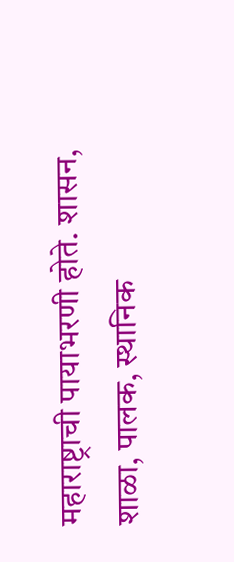महाराष्ट्राची पायाभरणी होते. शासन, शाळा, पालक, स्थानिक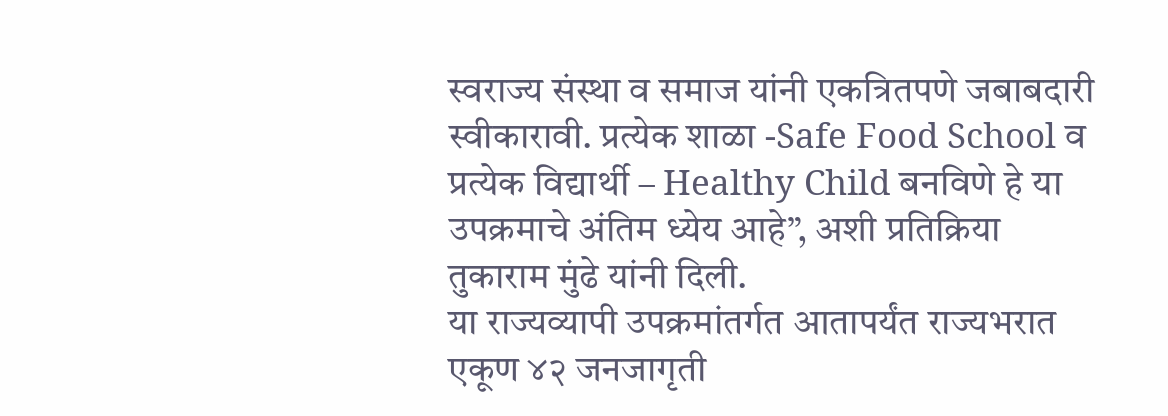स्वराज्य संस्था व समाज यांनी एकत्रितपणे जबाबदारी स्वीकारावी. प्रत्येक शाळा -Safe Food School व प्रत्येक विद्यार्थी – Healthy Child बनविणे हे या उपक्रमाचे अंतिम ध्येय आहे”, अशी प्रतिक्रिया तुकाराम मुंढे यांनी दिली.
या राज्यव्यापी उपक्रमांतर्गत आतापर्यंत राज्यभरात एकूण ४२ जनजागृती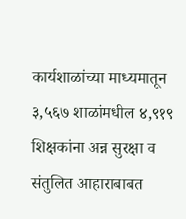कार्यशाळांच्या माध्यमातून ३,५६७ शाळांमधील ४,९१९ शिक्षकांना अन्न सुरक्षा व संतुलित आहाराबाबत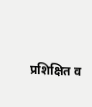प्रशिक्षित व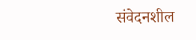संवेदनशील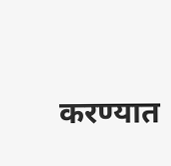करण्यात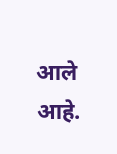आले आहे.